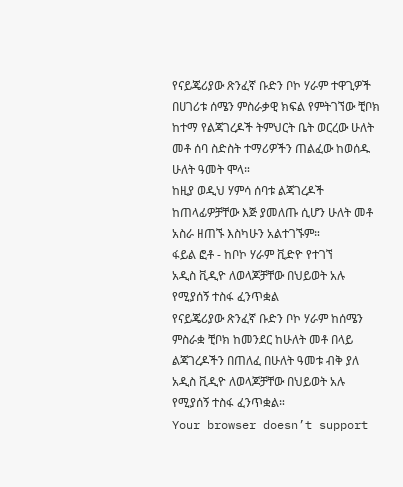የናይጄሪያው ጽንፈኛ ቡድን ቦኮ ሃራም ተዋጊዎች በሀገሪቱ ሰሜን ምስራቃዊ ክፍል የምትገኘው ቺቦክ ከተማ የልጃገረዶች ትምህርት ቤት ወርረው ሁለት መቶ ሰባ ስድስት ተማሪዎችን ጠልፈው ከወሰዱ ሁለት ዓመት ሞላ።
ከዚያ ወዲህ ሃምሳ ሰባቱ ልጃገረዶች ከጠላፊዎቻቸው እጅ ያመለጡ ሲሆን ሁለት መቶ አስራ ዘጠኙ እስካሁን አልተገኙም።
ፋይል ፎቶ - ከቦኮ ሃራም ቪድዮ የተገኘ
አዲስ ቪዲዮ ለወላጆቻቸው በህይወት አሉ የሚያሰኝ ተስፋ ፈንጥቋል
የናይጄሪያው ጽንፈኛ ቡድን ቦኮ ሃራም ከሰሜን ምስራቋ ቺቦክ ከመንደር ከሁለት መቶ በላይ ልጃገረዶችን በጠለፈ በሁለት ዓመቱ ብቅ ያለ አዲስ ቪዲዮ ለወላጆቻቸው በህይወት አሉ የሚያሰኝ ተስፋ ፈንጥቋል።
Your browser doesn’t support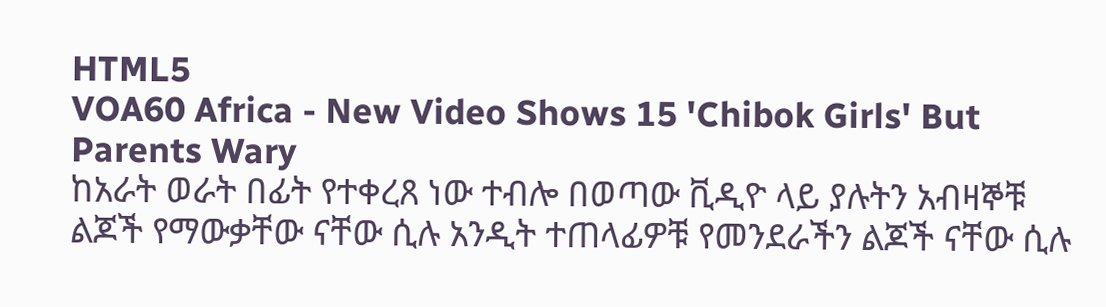HTML5
VOA60 Africa - New Video Shows 15 'Chibok Girls' But Parents Wary
ከአራት ወራት በፊት የተቀረጸ ነው ተብሎ በወጣው ቪዲዮ ላይ ያሉትን አብዛኞቹ ልጆች የማውቃቸው ናቸው ሲሉ አንዲት ተጠላፊዎቹ የመንደራችን ልጆች ናቸው ሲሉ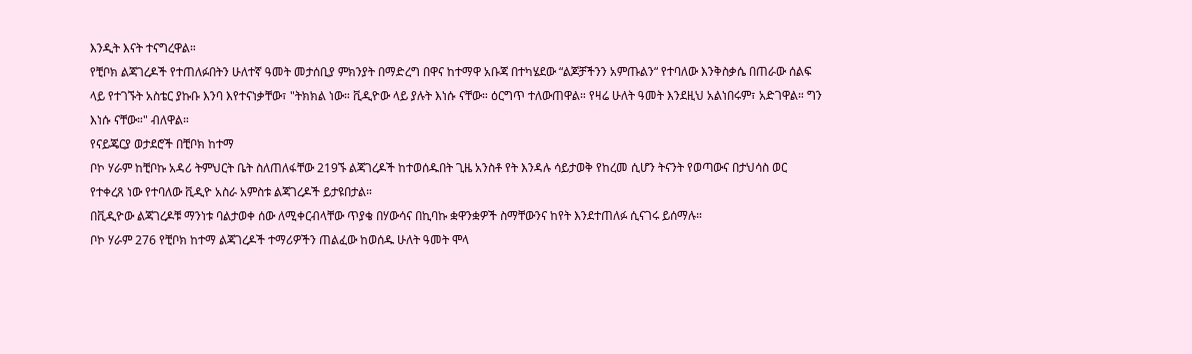እንዲት እናት ተናግረዋል።
የቺቦክ ልጃገረዶች የተጠለፉበትን ሁለተኛ ዓመት መታሰቢያ ምክንያት በማድረግ በዋና ከተማዋ አቡጃ በተካሄደው “ልጆቻችንን አምጡልን“ የተባለው እንቅስቃሴ በጠራው ሰልፍ ላይ የተገኙት አስቴር ያኩቡ እንባ እየተናነቃቸው፣ "ትክክል ነው። ቪዲዮው ላይ ያሉት እነሱ ናቸው። ዕርግጥ ተለውጠዋል። የዛሬ ሁለት ዓመት እንደዚህ አልነበሩም፣ አድገዋል። ግን እነሱ ናቸው።" ብለዋል።
የናይጄርያ ወታደሮች በቺቦክ ከተማ
ቦኮ ሃራም ከቺቦኩ አዳሪ ትምህርት ቤት ስለጠለፋቸው 219ኙ ልጃገረዶች ከተወሰዱበት ጊዜ አንስቶ የት እንዳሉ ሳይታወቅ የከረመ ሲሆን ትናንት የወጣውና በታህሳስ ወር የተቀረጸ ነው የተባለው ቪዲዮ አስራ አምስቱ ልጃገረዶች ይታዩበታል።
በቪዲዮው ልጃገረዶቹ ማንነቱ ባልታወቀ ሰው ለሚቀርብላቸው ጥያቄ በሃውሳና በኪባኩ ቋዋንቋዎች ስማቸውንና ከየት እንደተጠለፉ ሲናገሩ ይሰማሉ።
ቦኮ ሃራም 276 የቺቦክ ከተማ ልጃገረዶች ተማሪዎችን ጠልፈው ከወሰዱ ሁለት ዓመት ሞላ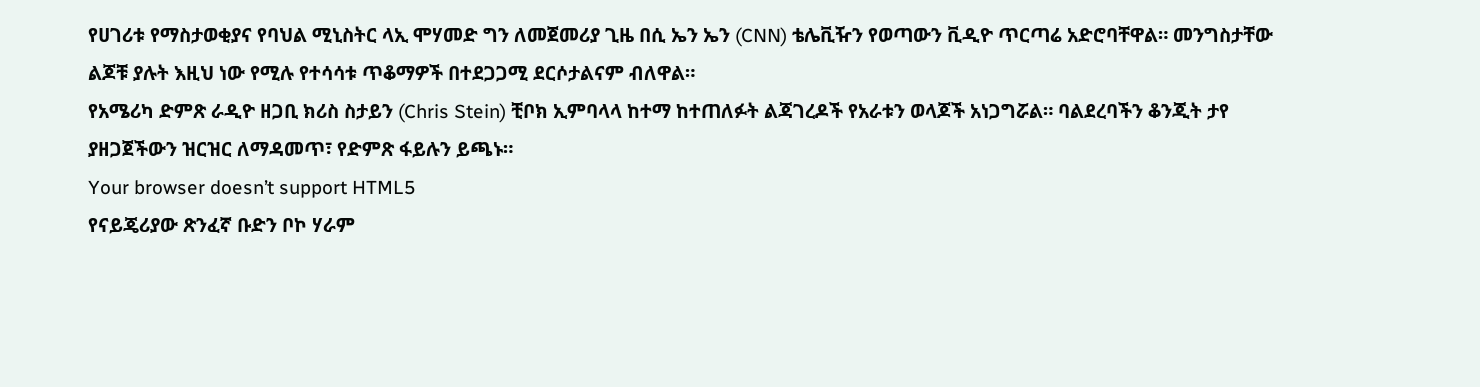የሀገሪቱ የማስታወቂያና የባህል ሚኒስትር ላኢ ሞሃመድ ግን ለመጀመሪያ ጊዜ በሲ ኤን ኤን (CNN) ቴሌቪዥን የወጣውን ቪዲዮ ጥርጣሬ አድሮባቸዋል። መንግስታቸው ልጆቹ ያሉት እዚህ ነው የሚሉ የተሳሳቱ ጥቆማዎች በተደጋጋሚ ደርሶታልናም ብለዋል።
የአሜሪካ ድምጽ ራዲዮ ዘጋቢ ክሪስ ስታይን (Chris Stein) ቺቦክ ኢምባላላ ከተማ ከተጠለፉት ልጃገረዶች የአራቱን ወላጆች አነጋግሯል። ባልደረባችን ቆንጂት ታየ ያዘጋጀችውን ዝርዝር ለማዳመጥ፣ የድምጽ ፋይሉን ይጫኑ።
Your browser doesn’t support HTML5
የናይጄሪያው ጽንፈኛ ቡድን ቦኮ ሃራም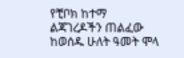የቺቦክ ከተማ ልጃገረዶችን ጠልፈው ከወሰዱ ሁለት ዓመት ሞላ